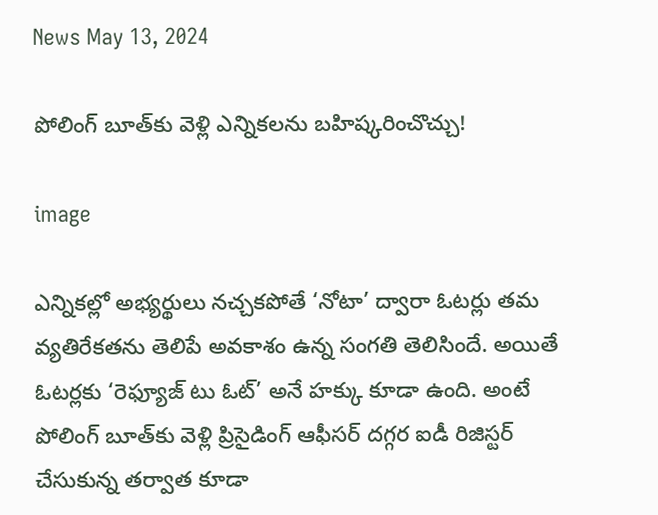News May 13, 2024

పోలింగ్ బూత్‌కు వెళ్లి ఎన్నికలను బహిష్కరించొచ్చు!

image

ఎన్నికల్లో అభ్యర్థులు నచ్చకపోతే ‘నోటా’ ద్వారా ఓటర్లు తమ వ్యతిరేకతను తెలిపే అవకాశం ఉన్న సంగతి తెలిసిందే. అయితే ఓటర్లకు ‘రెఫ్యూజ్ టు ఓట్’ అనే హక్కు కూడా ఉంది. అంటే పోలింగ్ బూత్‌కు వెళ్లి ప్రిసైడింగ్ ఆఫీసర్ దగ్గర ఐడీ రిజిస్టర్ చేసుకున్న తర్వాత కూడా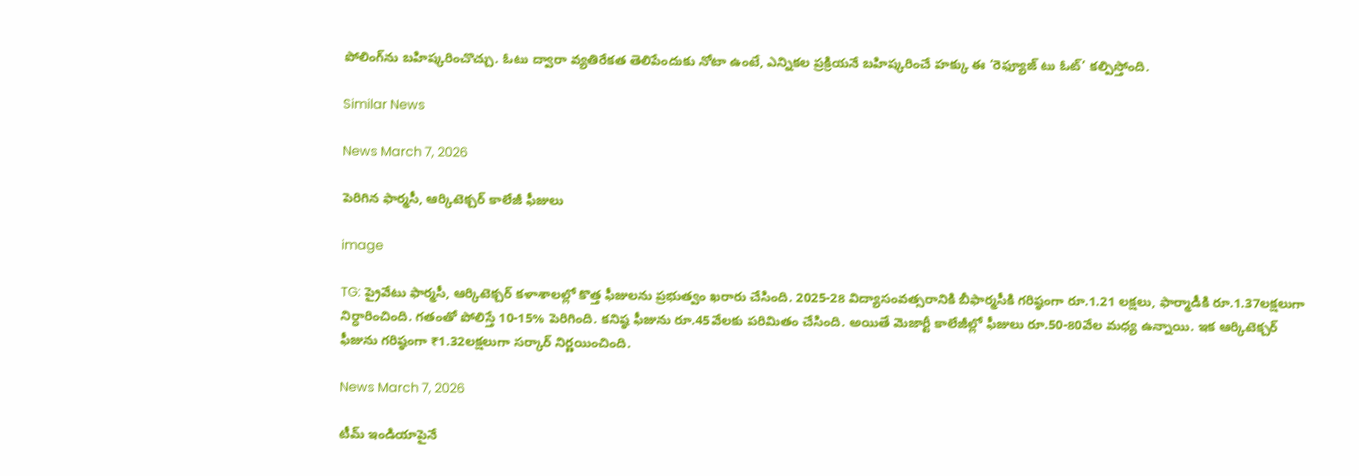పోలింగ్‌ను బహిష్కరించొచ్చు. ఓటు ద్వారా వ్యతిరేకత తెలిపేందుకు నోటా ఉంటే, ఎన్నికల ప్రక్రియనే బహిష్కరించే హక్కు ఈ ‘రెఫ్యూజ్ టు ఓట్’ కల్పిస్తోంది.

Similar News

News March 7, 2026

పెరిగిన ఫార్మసీ, ఆర్కిటెక్చర్ కాలేజీ ఫీజులు

image

TG: ప్రైవేటు ఫార్మసీ, ఆర్కిటెక్చర్ కళాశాలల్లో కొత్త ఫీజులను ప్రభుత్వం ఖరారు చేసింది. 2025-28 విద్యాసంవత్సరానికి బీఫార్మసీకి గరిష్ఠంగా రూ.1.21 లక్షలు, ఫార్మాడీకి రూ.1.37లక్షలుగా నిర్ధారించింది. గతంతో పోలిస్తే 10-15% పెరిగింది. కనిష్ఠ ఫీజును రూ.45వేలకు పరిమితం చేసింది. అయితే మెజార్టీ కాలేజీల్లో ఫీజులు రూ.50-80వేల మధ్య ఉన్నాయి. ఇక ఆర్కిటెక్చర్ ఫీజును గరిష్ఠంగా ₹1.32లక్షలుగా సర్కార్ నిర్ణయించింది.

News March 7, 2026

టీమ్ ఇండియాపైనే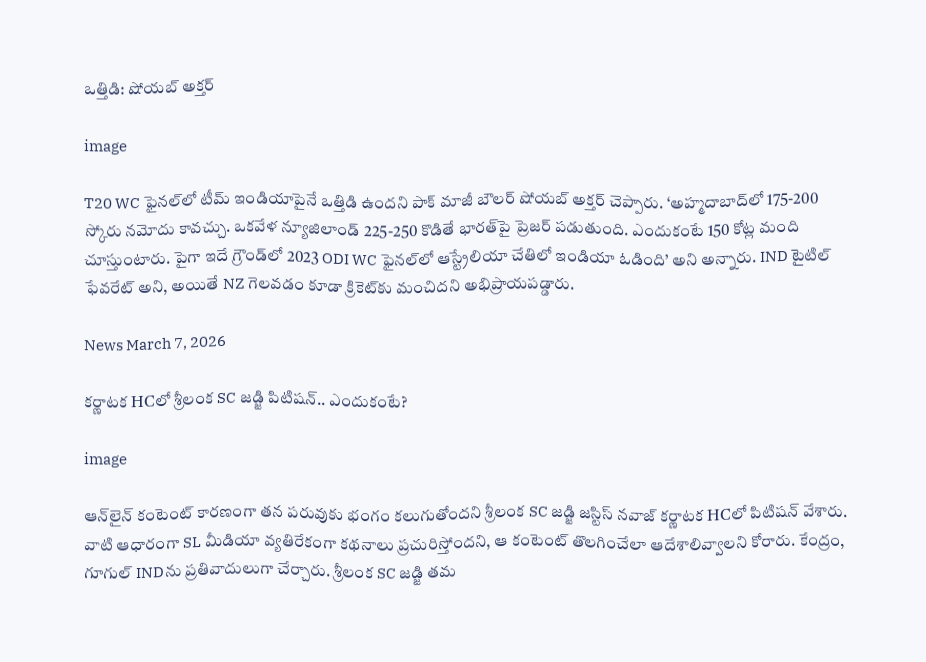ఒత్తిడి: షోయబ్ అక్తర్

image

T20 WC ఫైనల్‌లో టీమ్ ఇండియాపైనే ఒత్తిడి ఉందని పాక్ మాజీ బౌలర్ షోయబ్ అక్తర్ చెప్పారు. ‘అహ్మదాబాద్‌లో 175-200 స్కోరు నమోదు కావచ్చు. ఒకవేళ న్యూజిలాండ్ 225-250 కొడితే భారత్‌పై ప్రెజర్ పడుతుంది. ఎందుకంటే 150 కోట్ల మంది చూస్తుంటారు. పైగా ఇదే గ్రౌండ్‌లో 2023 ODI WC ఫైనల్‌లో ఆస్ట్రేలియా చేతిలో ఇండియా ఓడింది’ అని అన్నారు. IND టైటిల్ ఫేవరేట్ అని, అయితే NZ గెలవడం కూడా క్రికెట్‌కు మంచిదని అభిప్రాయపడ్డారు.

News March 7, 2026

కర్ణాటక HCలో శ్రీలంక SC జడ్జి పిటిషన్.. ఎందుకంటే?

image

ఆన్‌లైన్ కంటెంట్ కారణంగా తన పరువుకు భంగం కలుగుతోందని శ్రీలంక SC జడ్జి జస్టిస్ నవాజ్ కర్ణాటక HCలో పిటిషన్ వేశారు. వాటి ఆధారంగా SL మీడియా వ్యతిరేకంగా కథనాలు ప్రచురిస్తోందని, ఆ కంటెంట్ తొలగించేలా ఆదేశాలివ్వాలని కోరారు. కేంద్రం, గూగుల్ INDను ప్రతివాదులుగా చేర్చారు. శ్రీలంక SC జడ్జి తమ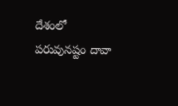దేశంలో పరువునష్టం దావా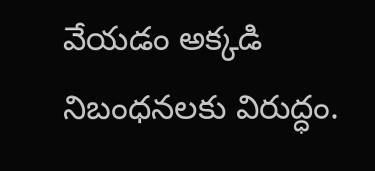వేయడం అక్కడి నిబంధనలకు విరుద్ధం.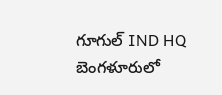గూగుల్ IND HQ బెంగళూరులో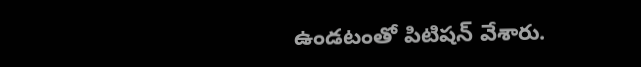ఉండటంతో పిటిషన్ వేశారు.